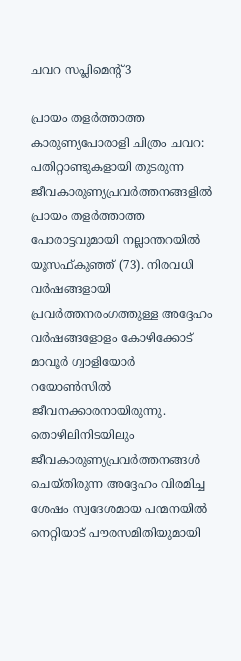ചവറ സപ്ലിമെന്‍റ് 3

പ്രായം തളർത്താത്ത കാരുണ്യപോരാളി ചിത്രം ചവറ: പതിറ്റാണ്ടുകളായി തുടരുന്ന ജീവകാരുണ്യപ്രവർത്തനങ്ങളിൽ പ്രായം തളർത്താത്ത പോരാട്ടവുമായി നല്ലാന്തറയിൽ യൂസഫ്കുഞ്ഞ് (73). നിരവധി വർഷങ്ങളായി പ്രവർത്തനരംഗത്തുള്ള അദ്ദേഹം വർഷങ്ങളോളം കോഴിക്കോട് മാവൂർ ഗ്വാളിയോർ റയോൺസിൽ ജീവനക്കാരനായിരുന്നു. തൊഴിലിനിടയിലും ജീവകാരുണ്യപ്രവർത്തനങ്ങൾ ചെയ്തിരുന്ന അദ്ദേഹം വിരമിച്ച ശേഷം സ്വദേശമായ പന്മനയിൽ നെറ്റിയാട് പൗരസമിതിയുമായി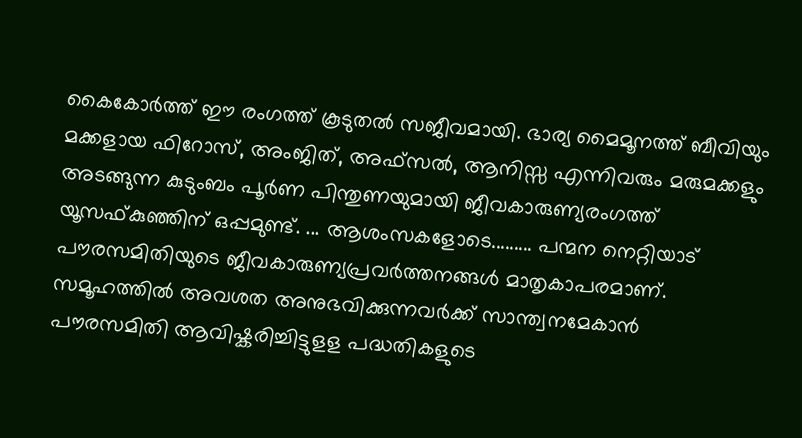കൈകോർത്ത് ഈ രംഗത്ത് കൂടുതൽ സജീവമായി. ഭാര്യ മൈമൂനത്ത് ബീവിയും മക്കളായ ഫിറോസ്, അംജിത്, അഫ്സൽ, ആനിസ്സ എന്നിവരും മരുമക്കളും അടങ്ങുന്ന കുടുംബം പൂർണ പിന്തുണയുമായി ജീവകാരുണ്യരംഗത്ത് യൂസഫ്കുഞ്ഞിന് ഒപ്പമുണ്ട്. ... ആശംസകളോടെ......... പന്മന നെറ്റിയാട് പൗരസമിതിയുടെ ജീവകാരുണ്യപ്രവർത്തനങ്ങൾ മാതൃകാപരമാണ്. സമൂഹത്തിൽ അവശത അനുഭവിക്കുന്നവർക്ക് സാന്ത്വനമേകാൻ പൗരസമിതി ആവിഷ്കരിച്ചിട്ടുളള പദ്ധതികളുടെ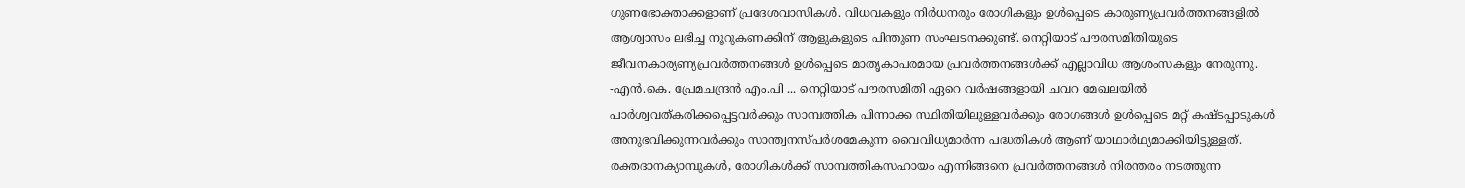ഗുണഭോക്താക്കളാണ് പ്രദേശവാസികൾ. വിധവകളും നിർധനരും രോഗികളും ഉൾപ്പെടെ കാരുണ്യപ്രവർത്തനങ്ങളിൽ ആശ്വാസം ലഭിച്ച നൂറുകണക്കിന് ആളുകളുടെ പിന്തുണ സംഘടനക്കുണ്ട്. നെറ്റിയാട് പൗരസമിതിയുടെ ജീവനകാര്യണ്യപ്രവർത്തനങ്ങൾ ഉൾപ്പെടെ മാതൃകാപരമായ പ്രവർത്തനങ്ങൾക്ക് എല്ലാവിധ ആശംസകളും നേരുന്നു. -എൻ.കെ. പ്രേമചന്ദ്രൻ എം.പി ... നെറ്റിയാട് പൗരസമിതി ഏറെ വർഷങ്ങളായി ചവറ മേഖലയിൽ പാർശ്വവത്കരിക്കപ്പെട്ടവർക്കും സാമ്പത്തിക പിന്നാക്ക സ്ഥിതിയിലുള്ളവർക്കും രോഗങ്ങൾ ഉൾപ്പെടെ മറ്റ് കഷ്ടപ്പാടുകൾ അനുഭവിക്കുന്നവർക്കും സാന്ത്വനസ്പർശമേകുന്ന വൈവിധ്യമാർന്ന പദ്ധതികൾ ആണ് യാഥാർഥ്യമാക്കിയിട്ടുള്ളത്. രക്തദാനക്യാമ്പുകൾ, രോഗികൾക്ക് സാമ്പത്തികസഹായം എന്നിങ്ങനെ പ്രവർത്തനങ്ങൾ നിരന്തരം നടത്തുന്ന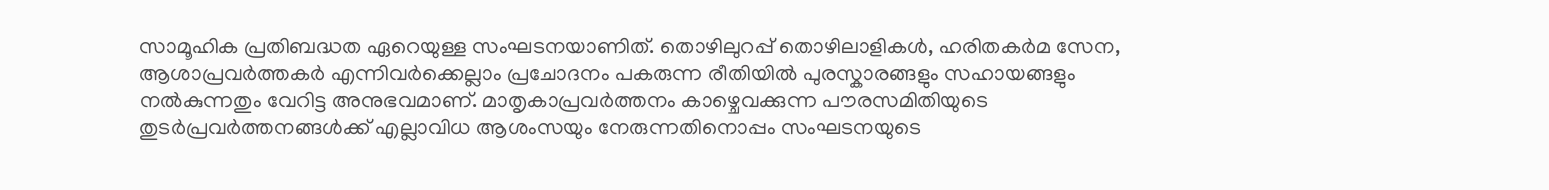സാമൂഹിക പ്രതിബദ്ധത ഏറെയുള്ള സംഘടനയാണിത്. തൊഴിലുറപ്പ് തൊഴിലാളികൾ, ഹരിതകർമ സേന, ആശാപ്രവർത്തകർ എന്നിവർക്കെല്ലാം പ്രചോദനം പകരുന്ന രീതിയിൽ പുരസ്കാരങ്ങളും സഹായങ്ങളും നൽകുന്നതും വേറിട്ട അനുഭവമാണ്. മാതൃകാപ്രവർത്തനം കാഴ്ചെവക്കുന്ന പൗരസമിതിയുടെ തുടർപ്രവർത്തനങ്ങൾക്ക് എല്ലാവിധ ആശംസയും നേരുന്നതിനൊപ്പം സംഘടനയുടെ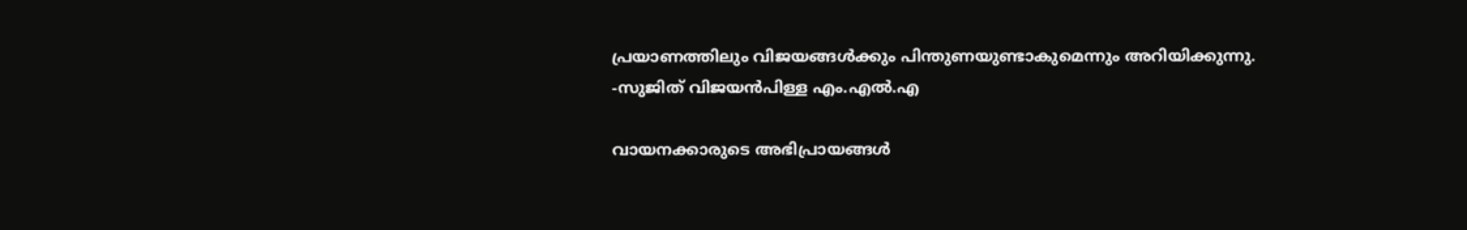പ്രയാണത്തിലും വിജയങ്ങൾക്കും പിന്തുണയുണ്ടാകുമെന്നും അറിയിക്കുന്നു. -സുജിത് വിജയൻപിള്ള എം.എൽ.എ

വായനക്കാരുടെ അഭിപ്രായങ്ങള്‍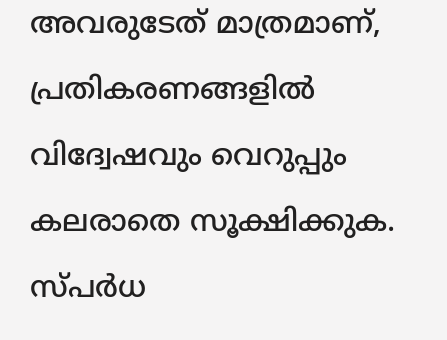അവരുടേത് മാത്രമാണ്, പ്രതികരണങ്ങളിൽ വിദ്വേഷവും വെറുപ്പും കലരാതെ സൂക്ഷിക്കുക. സ്പർധ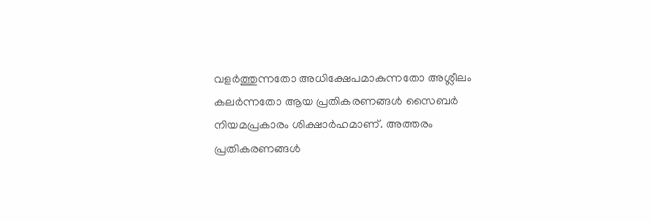വളർത്തുന്നതോ അധിക്ഷേപമാകുന്നതോ അശ്ലീലം കലർന്നതോ ആയ പ്രതികരണങ്ങൾ സൈബർ നിയമപ്രകാരം ശിക്ഷാർഹമാണ്. അത്തരം പ്രതികരണങ്ങൾ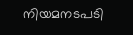നിയമനടപടി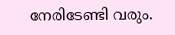നേരിടേണ്ടി വരും.